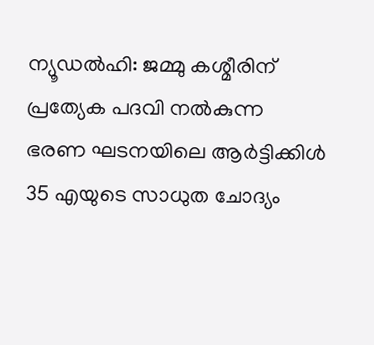ന്യൂഡൽഹി: ജമ്മു കശ്മീരിന് പ്രത്യേക പദവി നൽകുന്ന ഭരണ ഘടനയിലെ ആർട്ടിക്കിൾ 35 എയുടെ സാധുത ചോദ്യം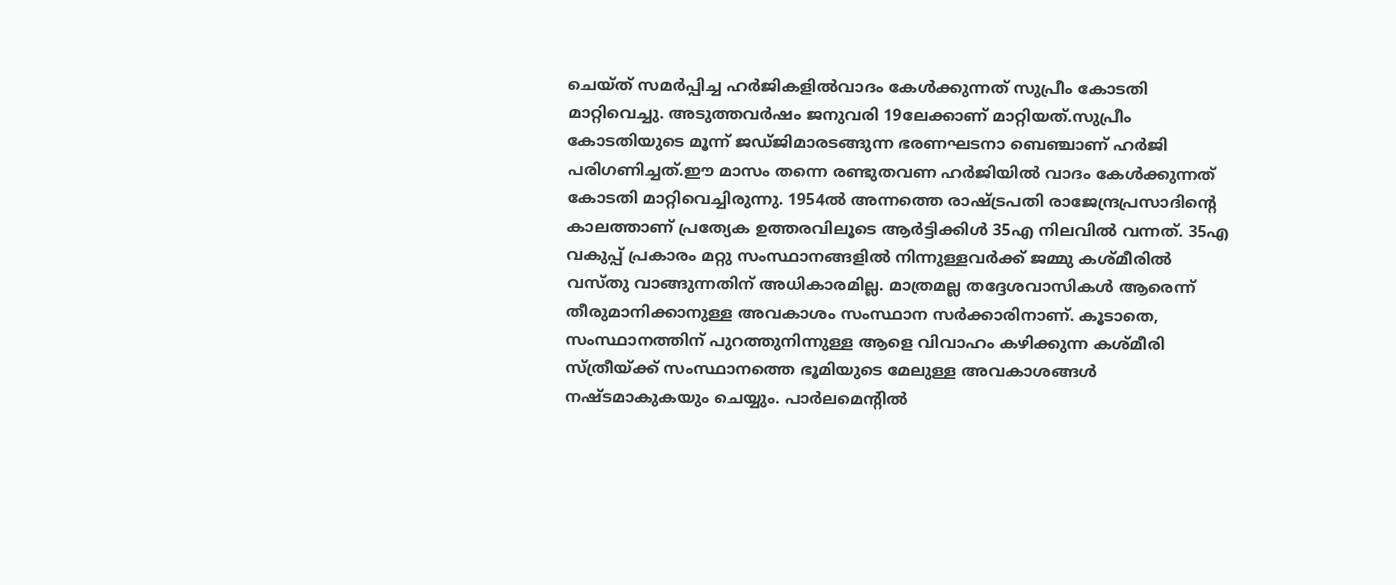ചെയ്ത് സമർപ്പിച്ച ഹർജികളിൽവാദം കേൾക്കുന്നത് സുപ്രീം കോടതി മാറ്റിവെച്ചു. അടുത്തവർഷം ജനുവരി 19ലേക്കാണ് മാറ്റിയത്.സുപ്രീം കോടതിയുടെ മൂന്ന് ജഡ്ജിമാരടങ്ങുന്ന ഭരണഘടനാ ബെഞ്ചാണ് ഹർജി പരിഗണിച്ചത്.ഈ മാസം തന്നെ രണ്ടുതവണ ഹർജിയിൽ വാദം കേൾക്കുന്നത് കോടതി മാറ്റിവെച്ചിരുന്നു. 1954ൽ അന്നത്തെ രാഷ്ട്രപതി രാജേന്ദ്രപ്രസാദിന്റെ കാലത്താണ് പ്രത്യേക ഉത്തരവിലൂടെ ആർട്ടിക്കിൾ 35എ നിലവിൽ വന്നത്. 35എ വകുപ്പ് പ്രകാരം മറ്റു സംസ്ഥാനങ്ങളിൽ നിന്നുള്ളവർക്ക് ജമ്മു കശ്മീരിൽ വസ്തു വാങ്ങുന്നതിന് അധികാരമില്ല. മാത്രമല്ല തദ്ദേശവാസികൾ ആരെന്ന് തീരുമാനിക്കാനുള്ള അവകാശം സംസ്ഥാന സർക്കാരിനാണ്. കൂടാതെ, സംസ്ഥാനത്തിന് പുറത്തുനിന്നുള്ള ആളെ വിവാഹം കഴിക്കുന്ന കശ്മീരി സ്ത്രീയ്ക്ക് സംസ്ഥാനത്തെ ഭൂമിയുടെ മേലുള്ള അവകാശങ്ങൾ നഷ്ടമാകുകയും ചെയ്യും. പാർലമെന്റിൽ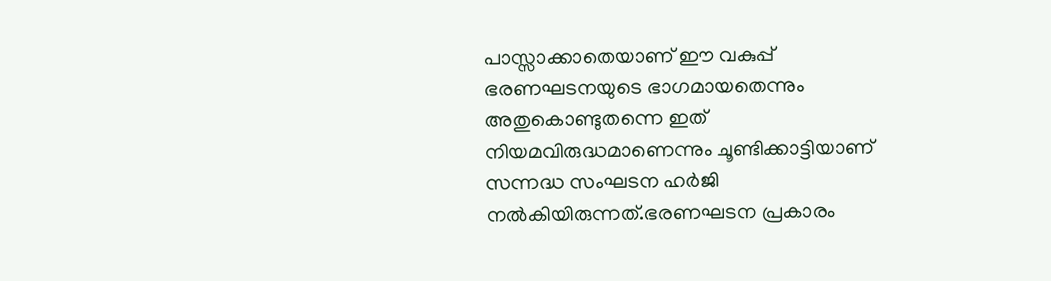പാസ്സാക്കാതെയാണ് ഈ വകുപ്പ് ഭരണഘടനയുടെ ഭാഗമായതെന്നും അതുകൊണ്ടുതന്നെ ഇത് നിയമവിരുദ്ധമാണെന്നും ചൂണ്ടിക്കാട്ടിയാണ് സന്നദ്ധ സംഘടന ഹർജി നൽകിയിരുന്നത്.ഭരണഘടന പ്രകാരം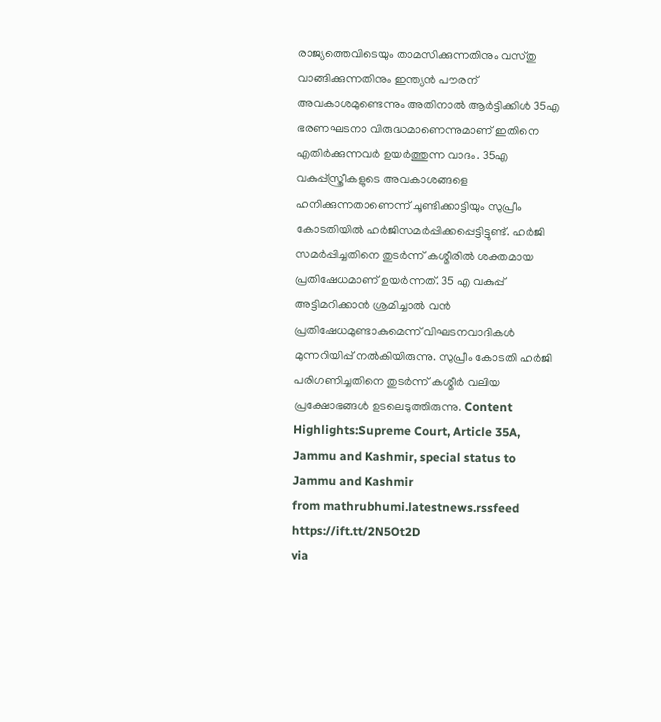രാജ്യത്തെവിടെയും താമസിക്കുന്നതിനും വസ്തു വാങ്ങിക്കുന്നതിനും ഇന്ത്യൻ പൗരന് അവകാശമുണ്ടെന്നും അതിനാൽ ആർട്ടിക്കിൾ 35എ ഭരണഘടനാ വിരുദ്ധമാണെന്നുമാണ് ഇതിനെ എതിർക്കുന്നവർ ഉയർത്തുന്ന വാദം. 35എ വകുപ്പ്സ്ത്രീകളുടെ അവകാശങ്ങളെ ഹനിക്കുന്നതാണെന്ന് ചൂണ്ടിക്കാട്ടിയും സുപ്രീം കോടതിയിൽ ഹർജിസമർപ്പിക്കപ്പെട്ടിട്ടുണ്ട്. ഹർജി സമർപ്പിച്ചതിനെ തുടർന്ന് കശ്മീരിൽ ശക്തമായ പ്രതിഷേധമാണ് ഉയർന്നത്. 35 എ വകുപ്പ് അട്ടിമറിക്കാൻ ശ്രമിച്ചാൽ വൻ പ്രതിഷേധമുണ്ടാകുമെന്ന് വിഘടനവാദികൾ മുന്നറിയിപ്പ് നൽകിയിരുന്നു. സുപ്രീം കോടതി ഹർജി പരിഗണിച്ചതിനെ തുടർന്ന് കശ്മീർ വലിയ പ്രക്ഷോഭങ്ങൾ ഉടലെടുത്തിരുന്നു. Content Highlights:Supreme Court, Article 35A, Jammu and Kashmir, special status to Jammu and Kashmir
from mathrubhumi.latestnews.rssfeed https://ift.tt/2N5Ot2D
via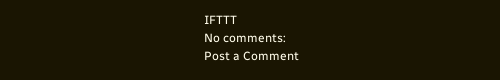IFTTT
No comments:
Post a Comment